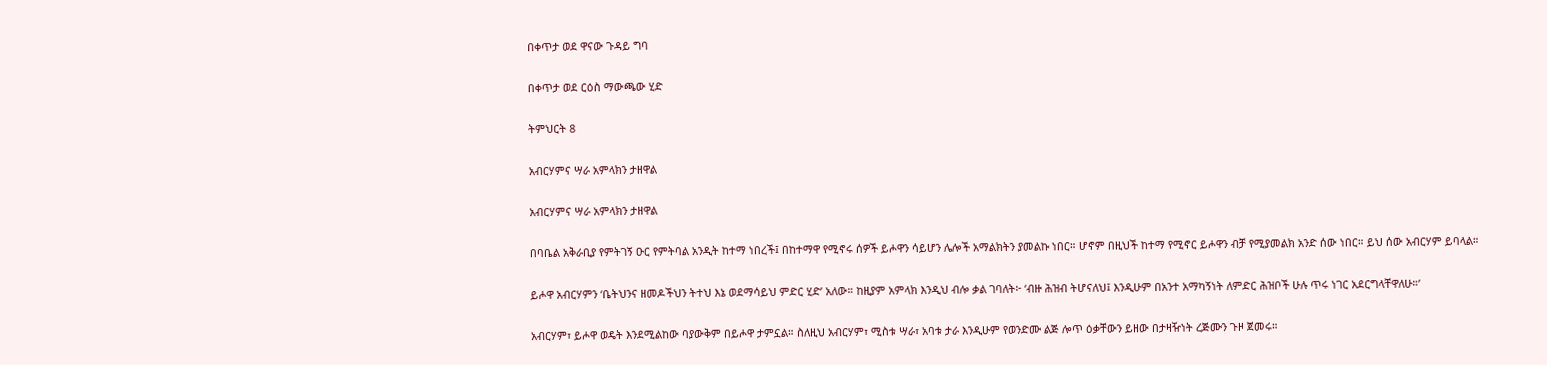በቀጥታ ወደ ዋናው ጉዳይ ግባ

በቀጥታ ወደ ርዕስ ማውጫው ሂድ

ትምህርት 8

አብርሃምና ሣራ አምላክን ታዘዋል

አብርሃምና ሣራ አምላክን ታዘዋል

በባቤል አቅራቢያ የምትገኝ ዑር የምትባል አንዲት ከተማ ነበረች፤ በከተማዋ የሚኖሩ ሰዎች ይሖዋን ሳይሆን ሌሎች አማልክትን ያመልኩ ነበር። ሆኖም በዚህች ከተማ የሚኖር ይሖዋን ብቻ የሚያመልክ አንድ ሰው ነበር። ይህ ሰው አብርሃም ይባላል።

ይሖዋ አብርሃምን ‘ቤትህንና ዘመዶችህን ትተህ እኔ ወደማሳይህ ምድር ሂድ’ አለው። ከዚያም አምላክ እንዲህ ብሎ ቃል ገባለት፦ ‘ብዙ ሕዝብ ትሆናለህ፤ እንዲሁም በአንተ አማካኝነት ለምድር ሕዝቦች ሁሉ ጥሩ ነገር አደርግላቸዋለሁ።’

አብርሃም፣ ይሖዋ ወዴት እንደሚልከው ባያውቅም በይሖዋ ታምኗል። ስለዚህ አብርሃም፣ ሚስቱ ሣራ፣ አባቱ ታራ እንዲሁም የወንድሙ ልጅ ሎጥ ዕቃቸውን ይዘው በታዛዥነት ረጅሙን ጉዞ ጀመሩ።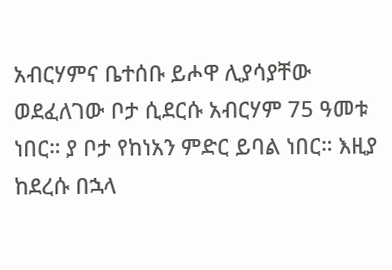አብርሃምና ቤተሰቡ ይሖዋ ሊያሳያቸው ወደፈለገው ቦታ ሲደርሱ አብርሃም 75 ዓመቱ ነበር። ያ ቦታ የከነአን ምድር ይባል ነበር። እዚያ ከደረሱ በኋላ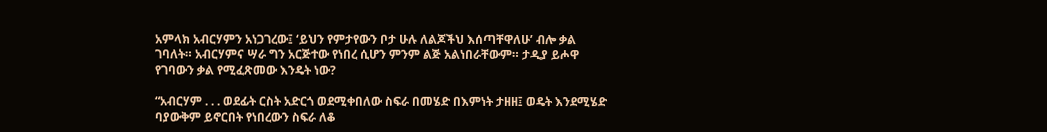አምላክ አብርሃምን አነጋገረው፤ ‘ይህን የምታየውን ቦታ ሁሉ ለልጆችህ እሰጣቸዋለሁ’ ብሎ ቃል ገባለት። አብርሃምና ሣራ ግን አርጅተው የነበረ ሲሆን ምንም ልጅ አልነበራቸውም። ታዲያ ይሖዋ የገባውን ቃል የሚፈጽመው እንዴት ነው?

“አብርሃም . . . ወደፊት ርስት አድርጎ ወደሚቀበለው ስፍራ በመሄድ በእምነት ታዘዘ፤ ወዴት እንደሚሄድ ባያውቅም ይኖርበት የነበረውን ስፍራ ለቆ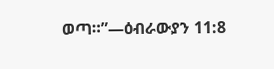ወጣ።”—ዕብራውያን 11:8